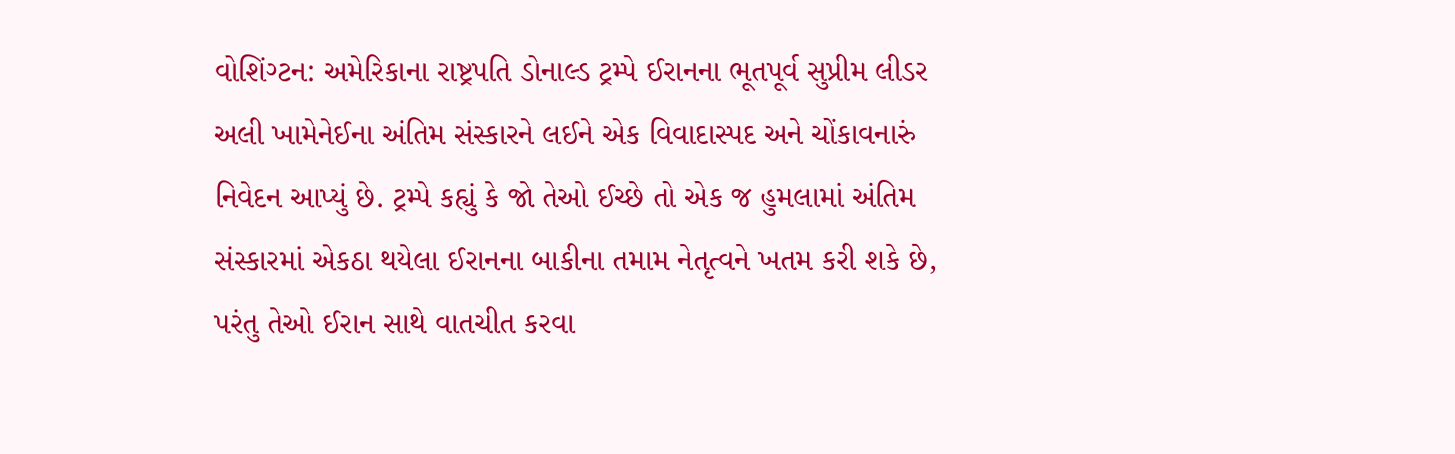વોશિંગ્ટન: અમેરિકાના રાષ્ટ્રપતિ ડોનાલ્ડ ટ્રમ્પે ઈરાનના ભૂતપૂર્વ સુપ્રીમ લીડર અલી ખામેનેઈના અંતિમ સંસ્કારને લઈને એક વિવાદાસ્પદ અને ચોંકાવનારું નિવેદન આપ્યું છે. ટ્રમ્પે કહ્યું કે જો તેઓ ઈચ્છે તો એક જ હુમલામાં અંતિમ સંસ્કારમાં એકઠા થયેલા ઈરાનના બાકીના તમામ નેતૃત્વને ખતમ કરી શકે છે, પરંતુ તેઓ ઈરાન સાથે વાતચીત કરવા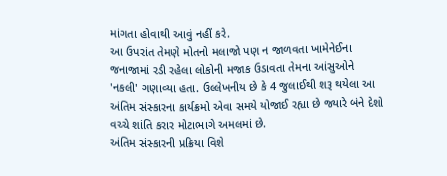માંગતા હોવાથી આવું નહીં કરે.
આ ઉપરાંત તેમણે મોતનો મલાજો પણ ન જાળવતા ખામેનેઈના જનાજામાં રડી રહેલા લોકોની મજાક ઉડાવતા તેમના આંસુઓને 'નકલી' ગણાવ્યા હતા. ઉલ્લેખનીય છે કે 4 જુલાઈથી શરૂ થયેલા આ અંતિમ સંસ્કારના કાર્યક્રમો એવા સમયે યોજાઈ રહ્યા છે જ્યારે બંને દેશો વચ્ચે શાંતિ કરાર મોટાભાગે અમલમાં છે.
અંતિમ સંસ્કારની પ્રક્રિયા વિશે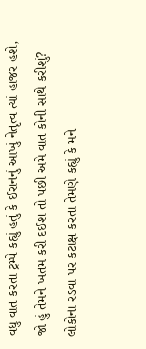વધુ વાત કરતા ટ્રમ્પે કહ્યું હતું કે ઈરાનનું આખું નેતૃત્વ ત્યાં હાજર હશે, જો હું તેમને ખતમ કરી દઈશ તો પછી અમે વાત કોની સાથે કરીશું? લોકોના રડવા પર કટાક્ષ કરતા તેમણે કહ્યું કે મને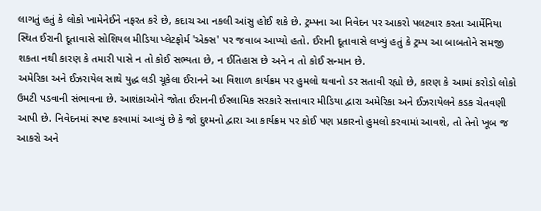લાગતું હતું કે લોકો ખામેનેઈને નફરત કરે છે, કદાચ આ નકલી આંસુ હોઈ શકે છે. ટ્રમ્પના આ નિવેદન પર આકરો પલટવાર કરતા આર્મેનિયા સ્થિત ઈરાની દૂતાવાસે સોશિયલ મીડિયા પ્લેટફોર્મ 'એક્સ' પર જવાબ આપ્યો હતો. ઈરાની દૂતાવાસે લખ્યું હતું કે ટ્રમ્પ આ બાબતોને સમજી શકતા નથી કારણ કે તમારી પાસે ન તો કોઈ સભ્યતા છે, ન ઈતિહાસ છે અને ન તો કોઈ સન્માન છે.
અમેરિકા અને ઈઝરાયેલ સાથે યુદ્ધ લડી ચૂકેલા ઈરાનને આ વિશાળ કાર્યક્રમ પર હુમલો થવાનો ડર સતાવી રહ્યો છે, કારણ કે આમાં કરોડો લોકો ઉમટી પડવાની સંભાવના છે. આશંકાઓને જોતા ઈરાનની ઈસ્લામિક સરકારે સત્તાવાર મીડિયા દ્વારા અમેરિકા અને ઈઝરાયેલને કડક ચેતવણી આપી છે. નિવેદનમાં સ્પષ્ટ કરવામાં આવ્યું છે કે જો દુશ્મનો દ્વારા આ કાર્યક્રમ પર કોઈ પણ પ્રકારનો હુમલો કરવામાં આવશે, તો તેનો ખૂબ જ આકરો અને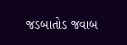જડબાતોડ જવાબ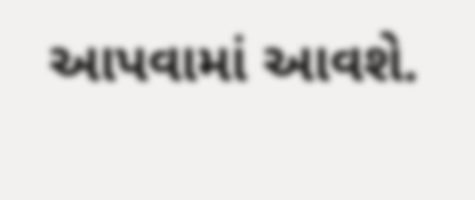આપવામાં આવશે.